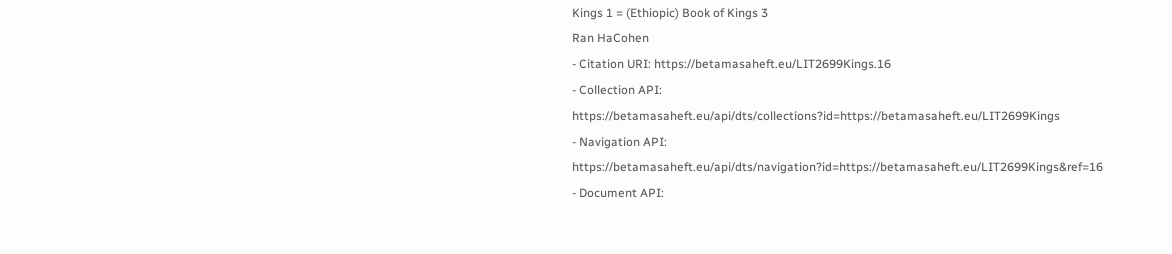Kings 1 = (Ethiopic) Book of Kings 3
Ran HaCohen
- Citation URI: https://betamasaheft.eu/LIT2699Kings.16
- Collection API: https://betamasaheft.eu/api/dts/collections?id=https://betamasaheft.eu/LIT2699Kings
- Navigation API: https://betamasaheft.eu/api/dts/navigation?id=https://betamasaheft.eu/LIT2699Kings&ref=16
- Document API: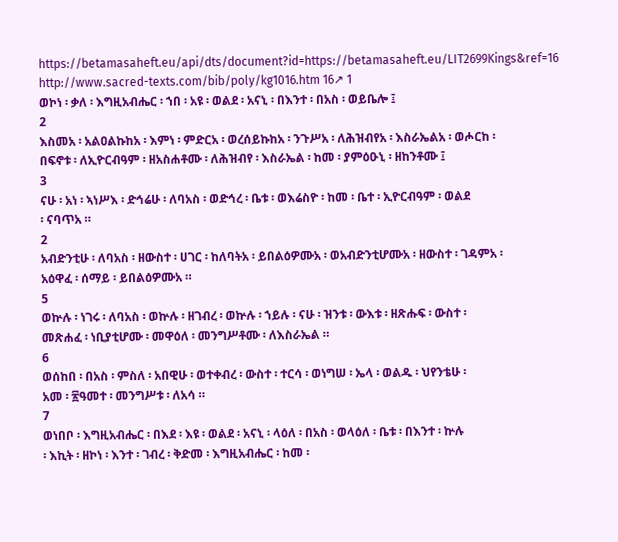https://betamasaheft.eu/api/dts/document?id=https://betamasaheft.eu/LIT2699Kings&ref=16
http://www.sacred-texts.com/bib/poly/kg1016.htm 16↗ 1
ወኮነ ፡ ቃለ ፡ እግዚአብሔር ፡ ኀበ ፡ አዩ ፡ ወልደ ፡ አናኒ ፡ በእንተ ፡ በአስ ፡ ወይቤሎ ፤
2
እስመአ ፡ አልዐልኩከአ ፡ እምነ ፡ ምድርአ ፡ ወረሰይኩከአ ፡ ንጉሥአ ፡ ለሕዝብየአ ፡ እስራኤልአ ፡ ወሖርከ ፡
በፍኖቱ ፡ ለኢዮርብዓም ፡ ዘአስሐቶሙ ፡ ለሕዝብየ ፡ እስራኤል ፡ ከመ ፡ ያምዕዑኒ ፡ ዘከንቶሙ ፤
3
ናሁ ፡ አነ ፡ ኣነሥእ ፡ ድኅሬሁ ፡ ለባአስ ፡ ወድኅረ ፡ ቤቱ ፡ ወእሬስዮ ፡ ከመ ፡ ቤተ ፡ ኢዮርብዓም ፡ ወልደ
፡ ናባጥአ ።
2
አብድንቲሁ ፡ ለባአስ ፡ ዘውስተ ፡ ሀገር ፡ ከለባትአ ፡ ይበልዕዎሙአ ፡ ወአብድንቲሆሙአ ፡ ዘውስተ ፡ ገዳምአ ፡
አዕዋፈ ፡ ሰማይ ፡ ይበልዕዎሙአ ።
5
ወኵሉ ፡ ነገሩ ፡ ለባአስ ፡ ወኵሉ ፡ ዘገብረ ፡ ወኵሉ ፡ ኀይሉ ፡ ናሁ ፡ ዝንቱ ፡ ውእቱ ፡ ዘጽሑፍ ፡ ውስተ ፡
መጽሐፈ ፡ ነቢያቲሆሙ ፡ መዋዕለ ፡ መንግሥቶሙ ፡ ለእስራኤል ።
6
ወሰከበ ፡ በአስ ፡ ምስለ ፡ አበዊሁ ፡ ወተቀብረ ፡ ውስተ ፡ ተርሳ ፡ ወነግሠ ፡ ኤላ ፡ ወልዱ ፡ ህየንቴሁ ፡
አመ ፡ ፳ዓመተ ፡ መንግሥቱ ፡ ለአሳ ።
7
ወነበቦ ፡ እግዚአብሔር ፡ በእደ ፡ እዩ ፡ ወልደ ፡ አናኒ ፡ ላዕለ ፡ በአስ ፡ ወላዕለ ፡ ቤቱ ፡ በእንተ ፡ ኵሉ
፡ እኪት ፡ ዘኮነ ፡ እንተ ፡ ገብረ ፡ ቅድመ ፡ እግዚአብሔር ፡ ከመ ፡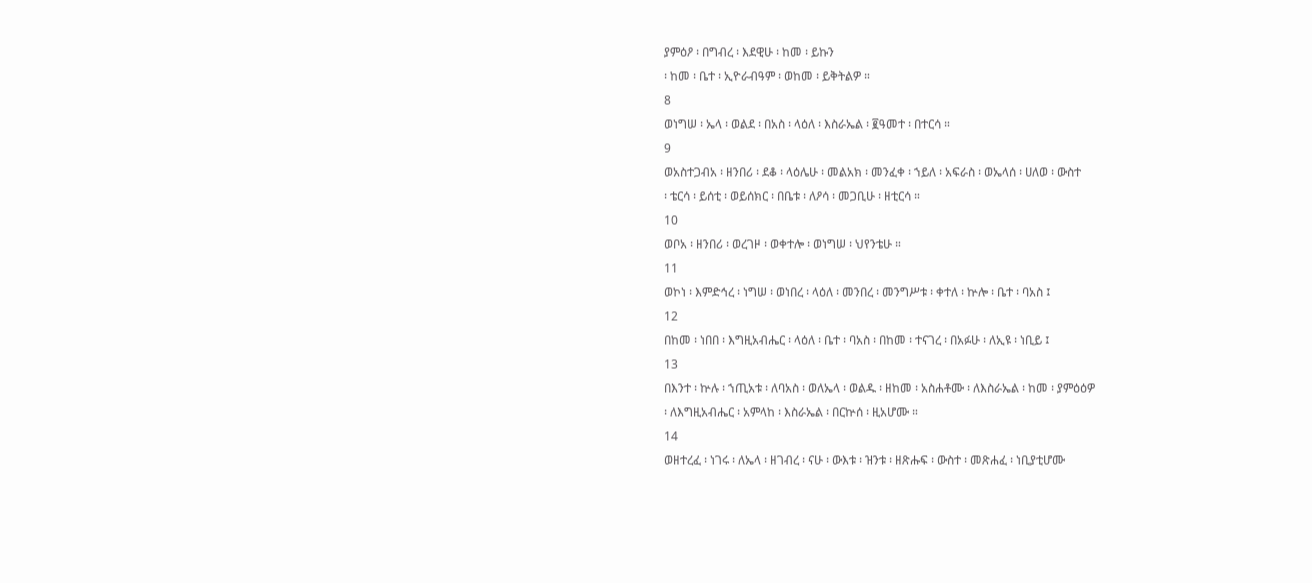ያምዕዖ ፡ በግብረ ፡ እደዊሁ ፡ ከመ ፡ ይኩን
፡ ከመ ፡ ቤተ ፡ ኢዮራብዓም ፡ ወከመ ፡ ይቅትልዎ ።
8
ወነግሠ ፡ ኤላ ፡ ወልደ ፡ በአስ ፡ ላዕለ ፡ እስራኤል ፡ ፪ዓመተ ፡ በተርሳ ።
9
ወአስተጋብአ ፡ ዘንበሪ ፡ ደቆ ፡ ላዕሌሁ ፡ መልአክ ፡ መንፈቀ ፡ ኀይለ ፡ አፍራስ ፡ ወኤላሰ ፡ ሀለወ ፡ ውስተ
፡ ቴርሳ ፡ ይሰቲ ፡ ወይሰክር ፡ በቤቱ ፡ ለዖሳ ፡ መጋቢሁ ፡ ዘቲርሳ ።
10
ወቦአ ፡ ዘንበሪ ፡ ወረገዞ ፡ ወቀተሎ ፡ ወነግሠ ፡ ህየንቴሁ ።
11
ወኮነ ፡ እምድኅረ ፡ ነግሠ ፡ ወነበረ ፡ ላዕለ ፡ መንበረ ፡ መንግሥቱ ፡ ቀተለ ፡ ኵሎ ፡ ቤተ ፡ ባአስ ፤
12
በከመ ፡ ነበበ ፡ እግዚአብሔር ፡ ላዕለ ፡ ቤተ ፡ ባአስ ፡ በከመ ፡ ተናገረ ፡ በአፉሁ ፡ ለኢዩ ፡ ነቢይ ፤
13
በእንተ ፡ ኵሉ ፡ ኀጢአቱ ፡ ለባአስ ፡ ወለኤላ ፡ ወልዱ ፡ ዘከመ ፡ አስሐቶሙ ፡ ለእስራኤል ፡ ከመ ፡ ያምዕዕዎ
፡ ለእግዚአብሔር ፡ አምላከ ፡ እስራኤል ፡ በርኵሰ ፡ ዚአሆሙ ።
14
ወዘተረፈ ፡ ነገሩ ፡ ለኤላ ፡ ዘገብረ ፡ ናሁ ፡ ውእቱ ፡ ዝንቱ ፡ ዘጽሑፍ ፡ ውስተ ፡ መጽሐፈ ፡ ነቢያቲሆሙ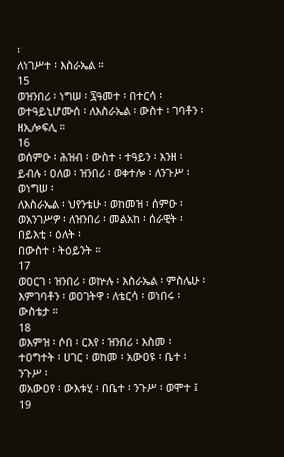፡
ለነገሥተ ፡ እስራኤል ።
15
ወዝንበሪ ፡ ነግሠ ፡ ፯ዓመተ ፡ በተርሳ ፡ ወተዓይኒሆሙሰ ፡ ለእስራኤል ፡ ውስተ ፡ ገባቶን ፡ ዘኢሎፍሊ ።
16
ወሰምዑ ፡ ሕዝብ ፡ ውስተ ፡ ተዓይን ፡ እንዘ ፡ ይብሉ ፡ ዐለወ ፡ ዝንበሪ ፡ ወቀተሎ ፡ ለንጉሥ ፡ ወነግሠ ፡
ለእስራኤል ፡ ህየንቴሁ ፡ ወከመዝ ፡ ሰምዑ ፡ ወአንገሥዎ ፡ ለዝንበሪ ፡ መልአከ ፡ ሰራዊት ፡ በይእቲ ፡ ዕለት ፡
በውስተ ፡ ትዕይንት ።
17
ወዐርገ ፡ ዝንበሪ ፡ ወኵሉ ፡ እስራኤል ፡ ምስሌሁ ፡ እምገባቶን ፡ ወዐገትዋ ፡ ለቴርሳ ፡ ወነበሩ ፡ ውስቴታ ።
18
ወእምዝ ፡ ሶበ ፡ ርእየ ፡ ዝንበሪ ፡ እስመ ፡ ተዐግተት ፡ ሀገር ፡ ወከመ ፡ አውዐዩ ፡ ቤተ ፡ ንጉሥ ፡
ወአውዐየ ፡ ውእቱሂ ፡ በቤተ ፡ ንጉሥ ፡ ወሞተ ፤
19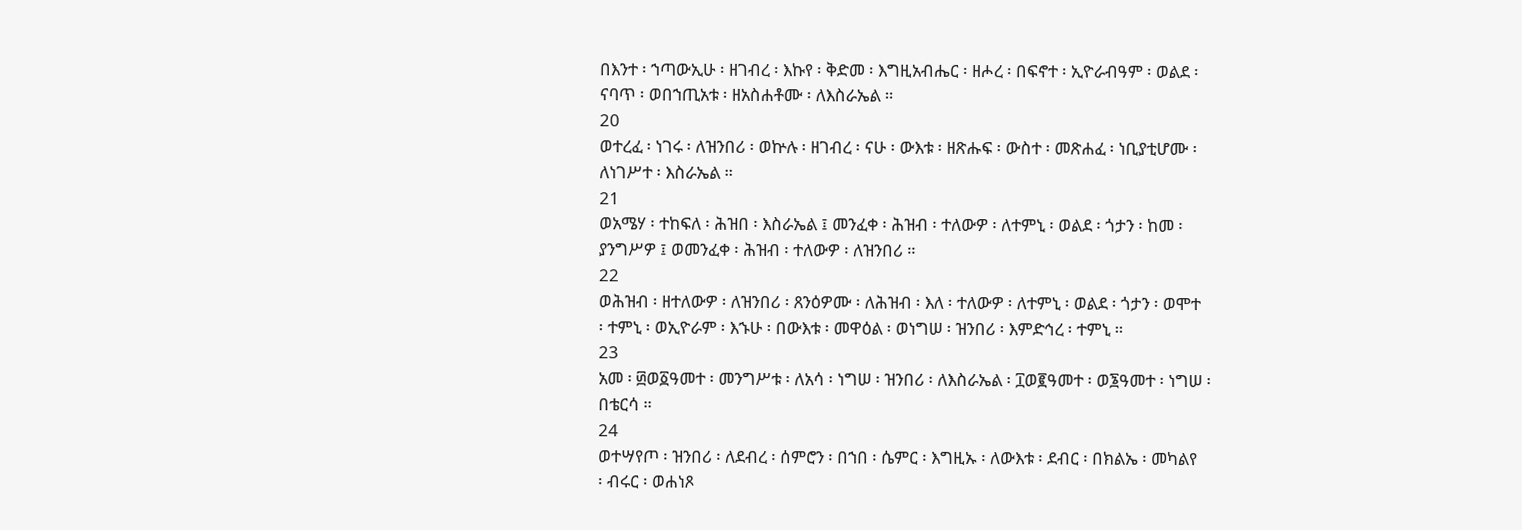በእንተ ፡ ኀጣውኢሁ ፡ ዘገብረ ፡ እኩየ ፡ ቅድመ ፡ እግዚአብሔር ፡ ዘሖረ ፡ በፍኖተ ፡ ኢዮራብዓም ፡ ወልደ ፡
ናባጥ ፡ ወበኀጢአቱ ፡ ዘአስሐቶሙ ፡ ለእስራኤል ።
20
ወተረፈ ፡ ነገሩ ፡ ለዝንበሪ ፡ ወኵሉ ፡ ዘገብረ ፡ ናሁ ፡ ውእቱ ፡ ዘጽሑፍ ፡ ውስተ ፡ መጽሐፈ ፡ ነቢያቲሆሙ ፡
ለነገሥተ ፡ እስራኤል ።
21
ወአሜሃ ፡ ተከፍለ ፡ ሕዝበ ፡ እስራኤል ፤ መንፈቀ ፡ ሕዝብ ፡ ተለውዎ ፡ ለተምኒ ፡ ወልደ ፡ ጎታን ፡ ከመ ፡
ያንግሥዎ ፤ ወመንፈቀ ፡ ሕዝብ ፡ ተለውዎ ፡ ለዝንበሪ ።
22
ወሕዝብ ፡ ዘተለውዎ ፡ ለዝንበሪ ፡ ጸንዕዎሙ ፡ ለሕዝብ ፡ እለ ፡ ተለውዎ ፡ ለተምኒ ፡ ወልደ ፡ ጎታን ፡ ወሞተ
፡ ተምኒ ፡ ወኢዮራም ፡ እኁሁ ፡ በውእቱ ፡ መዋዕል ፡ ወነግሠ ፡ ዝንበሪ ፡ እምድኅረ ፡ ተምኒ ።
23
አመ ፡ ፴ወ፩ዓመተ ፡ መንግሥቱ ፡ ለአሳ ፡ ነግሠ ፡ ዝንበሪ ፡ ለእስራኤል ፡ ፲ወ፪ዓመተ ፡ ወ፮ዓመተ ፡ ነግሠ ፡
በቴርሳ ።
24
ወተሣየጦ ፡ ዝንበሪ ፡ ለደብረ ፡ ሰምሮን ፡ በኀበ ፡ ሴምር ፡ እግዚኡ ፡ ለውእቱ ፡ ደብር ፡ በክልኤ ፡ መካልየ
፡ ብሩር ፡ ወሐነጾ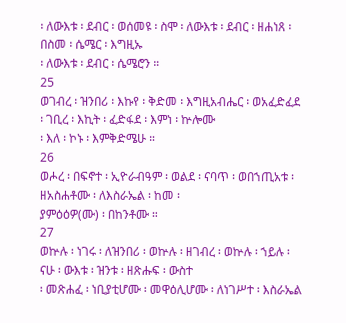፡ ለውእቱ ፡ ደብር ፡ ወሰመዩ ፡ ስሞ ፡ ለውእቱ ፡ ደብር ፡ ዘሐነጸ ፡ በስመ ፡ ሴሜር ፡ እግዚኡ
፡ ለውእቱ ፡ ደብር ፡ ሴሜሮን ።
25
ወገብረ ፡ ዝንበሪ ፡ እኩየ ፡ ቅድመ ፡ እግዚአብሔር ፡ ወአፈድፈደ ፡ ገቢረ ፡ እኪት ፡ ፈድፋደ ፡ እምነ ፡ ኵሎሙ
፡ እለ ፡ ኮኑ ፡ እምቅድሜሁ ።
26
ወሖረ ፡ በፍኖተ ፡ ኢዮራብዓም ፡ ወልደ ፡ ናባጥ ፡ ወበኀጢአቱ ፡ ዘአስሐቶሙ ፡ ለእስራኤል ፡ ከመ ፡
ያምዕዕዎ(ሙ) ፡ በከንቶሙ ።
27
ወኵሉ ፡ ነገሩ ፡ ለዝንበሪ ፡ ወኵሉ ፡ ዘገብረ ፡ ወኵሉ ፡ ኀይሉ ፡ ናሁ ፡ ውእቱ ፡ ዝንቱ ፡ ዘጽሑፍ ፡ ውስተ
፡ መጽሐፈ ፡ ነቢያቲሆሙ ፡ መዋዕሊሆሙ ፡ ለነገሥተ ፡ እስራኤል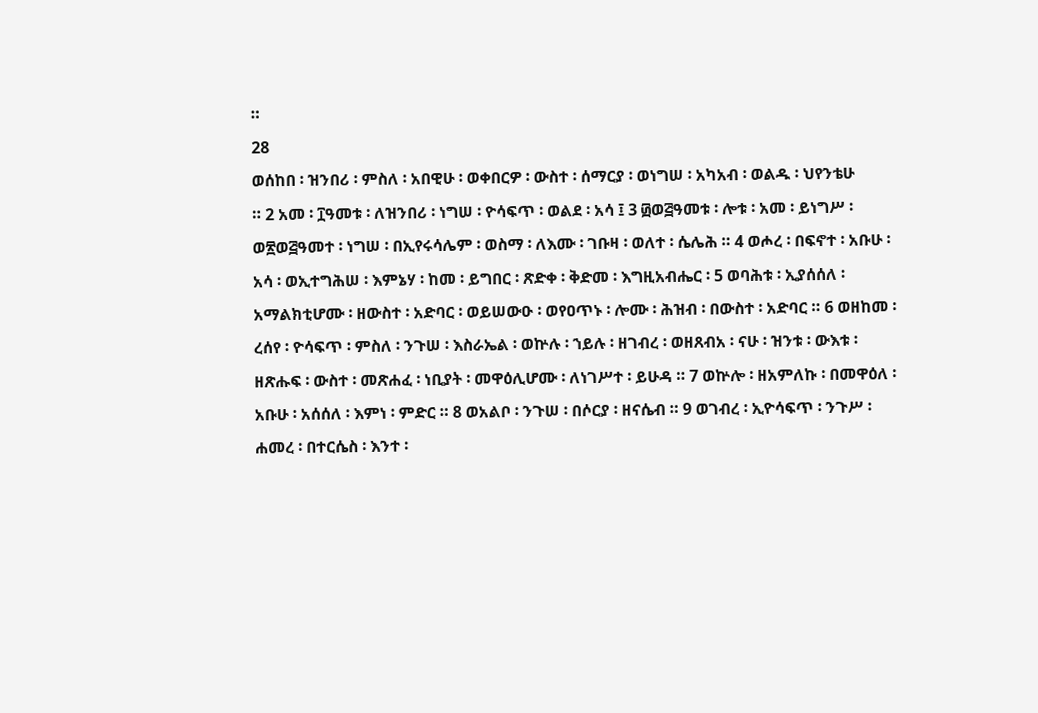።
28
ወሰከበ ፡ ዝንበሪ ፡ ምስለ ፡ አበዊሁ ፡ ወቀበርዎ ፡ ውስተ ፡ ሰማርያ ፡ ወነግሠ ፡ አካአብ ፡ ወልዱ ፡ ህየንቴሁ
። 2 አመ ፡ ፲ዓመቱ ፡ ለዝንበሪ ፡ ነግሠ ፡ ዮሳፍጥ ፡ ወልደ ፡ አሳ ፤ 3 ፴ወ፭ዓመቱ ፡ ሎቱ ፡ አመ ፡ ይነግሥ ፡
ወ፳ወ፭ዓመተ ፡ ነግሠ ፡ በኢየሩሳሌም ፡ ወስማ ፡ ለእሙ ፡ ገቡዛ ፡ ወለተ ፡ ሴሌሕ ። 4 ወሖረ ፡ በፍኖተ ፡ አቡሁ ፡
አሳ ፡ ወኢተግሕሠ ፡ እምኔሃ ፡ ከመ ፡ ይግበር ፡ ጽድቀ ፡ ቅድመ ፡ እግዚአብሔር ፡ 5 ወባሕቱ ፡ ኢያሰሰለ ፡
አማልክቲሆሙ ፡ ዘውስተ ፡ አድባር ፡ ወይሠውዑ ፡ ወየዐጥኑ ፡ ሎሙ ፡ ሕዝብ ፡ በውስተ ፡ አድባር ። 6 ወዘከመ ፡
ረሰየ ፡ ዮሳፍጥ ፡ ምስለ ፡ ንጉሠ ፡ እስራኤል ፡ ወኵሉ ፡ ኀይሉ ፡ ዘገብረ ፡ ወዘጸብአ ፡ ናሁ ፡ ዝንቱ ፡ ውእቱ ፡
ዘጽሑፍ ፡ ውስተ ፡ መጽሐፈ ፡ ነቢያት ፡ መዋዕሊሆሙ ፡ ለነገሥተ ፡ ይሁዳ ። 7 ወኵሎ ፡ ዘአምለኩ ፡ በመዋዕለ ፡
አቡሁ ፡ አሰሰለ ፡ እምነ ፡ ምድር ። 8 ወአልቦ ፡ ንጉሠ ፡ በሶርያ ፡ ዘናሴብ ። 9 ወገብረ ፡ ኢዮሳፍጥ ፡ ንጉሥ ፡
ሐመረ ፡ በተርሴስ ፡ እንተ ፡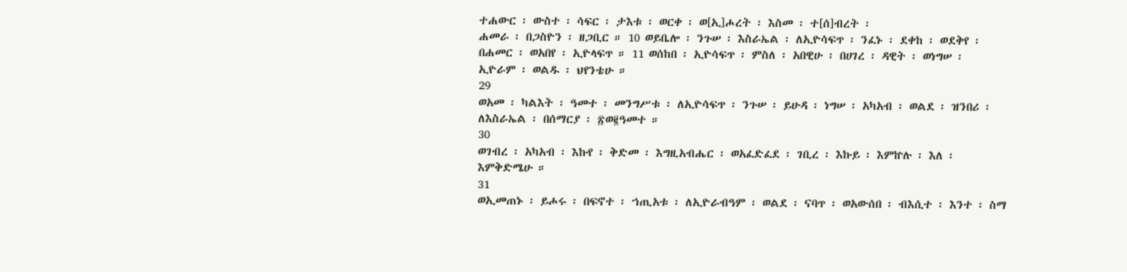ተሐውር ፡ ውስተ ፡ ሳፍር ፡ ታእቱ ፡ ወርቀ ፡ ወ[ኢ]ሖረት ፡ እስመ ፡ ተ[ሰ]ብረት ፡
ሐመራ ፡ በጋስዮን ፡ ዘጋቢር ። 10 ወይቤሎ ፡ ንጉሠ ፡ እስራኤል ፡ ለኢዮሳፍጥ ፡ ንፈኑ ፡ ደቀከ ፡ ወደቅየ ፡
በሐመር ፡ ወአበየ ፡ ኢዮላፍጥ ። 11 ወሰከበ ፡ ኢዮሳፍጥ ፡ ምስለ ፡ አበዊሁ ፡ በሀገረ ፡ ዳዊት ፡ ወነግሠ ፡
ኢዮራም ፡ ወልዱ ፡ ህየንቴሁ ።
29
ወአመ ፡ ካልእት ፡ ዓመተ ፡ መንግሥቱ ፡ ለኢዮሳፍጥ ፡ ንጉሠ ፡ ይሁዳ ፡ ነግሠ ፡ አካአብ ፡ ወልደ ፡ ዝንበሪ ፡
ለእስራኤል ፡ በሰማርያ ፡ ፳ወ፪ዓመተ ።
30
ወገብረ ፡ አካአብ ፡ እኩየ ፡ ቅድመ ፡ እግዚአብሔር ፡ ወአፈድፈደ ፡ ገቢረ ፡ እኩይ ፡ እምኵሉ ፡ እለ ፡
እምቅድሜሁ ።
31
ወኢመጠኑ ፡ ይሖሩ ፡ በፍኖተ ፡ ኀጢአቱ ፡ ለኢዮራብዓም ፡ ወልደ ፡ ናባጥ ፡ ወአውሰበ ፡ ብእሲተ ፡ እንተ ፡ ስማ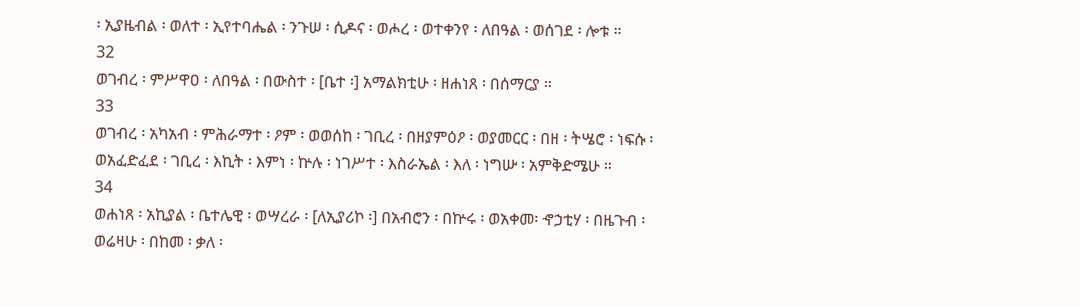፡ ኢያዜብል ፡ ወለተ ፡ ኢየተባሔል ፡ ንጉሠ ፡ ሲዶና ፡ ወሖረ ፡ ወተቀንየ ፡ ለበዓል ፡ ወሰገደ ፡ ሎቱ ።
32
ወገብረ ፡ ምሥዋዐ ፡ ለበዓል ፡ በውስተ ፡ [ቤተ ፡] አማልክቲሁ ፡ ዘሐነጸ ፡ በሰማርያ ።
33
ወገብረ ፡ አካአብ ፡ ምሕራማተ ፡ ዖም ፡ ወወሰከ ፡ ገቢረ ፡ በዘያምዕዖ ፡ ወያመርር ፡ በዘ ፡ ትሤሮ ፡ ነፍሱ ፡
ወአፈድፈደ ፡ ገቢረ ፡ እኪት ፡ እምነ ፡ ኵሉ ፡ ነገሥተ ፡ እስራኤል ፡ እለ ፡ ነግሡ ፡ አምቅድሜሁ ።
34
ወሐነጸ ፡ አኪያል ፡ ቤተሌዊ ፡ ወሣረራ ፡ [ለኢያሪኮ ፡] በአብሮን ፡ በኵሩ ፡ ወአቀመ፡ ኆኃቲሃ ፡ በዜጉብ ፡
ወሬዛሁ ፡ በከመ ፡ ቃለ ፡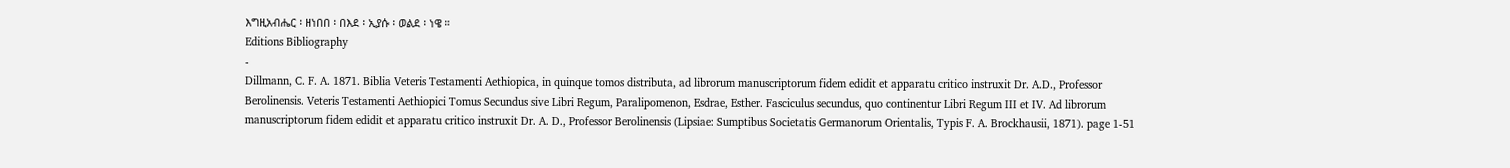እግዚአብሔር ፡ ዘነበበ ፡ በእደ ፡ ኢያሱ ፡ ወልደ ፡ ነዌ ።
Editions Bibliography
-
Dillmann, C. F. A. 1871. Biblia Veteris Testamenti Aethiopica, in quinque tomos distributa, ad librorum manuscriptorum fidem edidit et apparatu critico instruxit Dr. A.D., Professor Berolinensis. Veteris Testamenti Aethiopici Tomus Secundus sive Libri Regum, Paralipomenon, Esdrae, Esther. Fasciculus secundus, quo continentur Libri Regum III et IV. Ad librorum manuscriptorum fidem edidit et apparatu critico instruxit Dr. A. D., Professor Berolinensis (Lipsiae: Sumptibus Societatis Germanorum Orientalis, Typis F. A. Brockhausii, 1871). page 1-51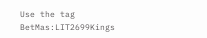Use the tag BetMas:LIT2699Kings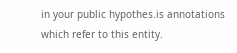in your public hypothes.is annotations which refer to this entity.